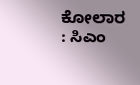ಕೋಲಾರ : ಸಿಎಂ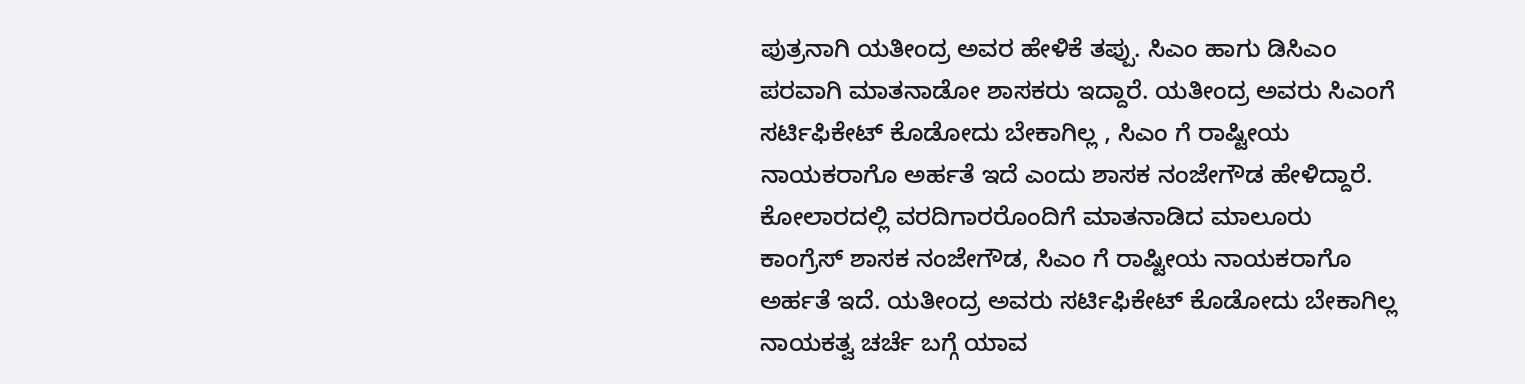ಪುತ್ರನಾಗಿ ಯತೀಂದ್ರ ಅವರ ಹೇಳಿಕೆ ತಪ್ಪು. ಸಿಎಂ ಹಾಗು ಡಿಸಿಎಂ ಪರವಾಗಿ ಮಾತನಾಡೋ ಶಾಸಕರು ಇದ್ದಾರೆ. ಯತೀಂದ್ರ ಅವರು ಸಿಎಂಗೆ ಸರ್ಟಿಫಿಕೇಟ್ ಕೊಡೋದು ಬೇಕಾಗಿಲ್ಲ , ಸಿಎಂ ಗೆ ರಾಷ್ಟೀಯ ನಾಯಕರಾಗೊ ಅರ್ಹತೆ ಇದೆ ಎಂದು ಶಾಸಕ ನಂಜೇಗೌಡ ಹೇಳಿದ್ದಾರೆ.
ಕೋಲಾರದಲ್ಲಿ ವರದಿಗಾರರೊಂದಿಗೆ ಮಾತನಾಡಿದ ಮಾಲೂರು ಕಾಂಗ್ರೆಸ್ ಶಾಸಕ ನಂಜೇಗೌಡ, ಸಿಎಂ ಗೆ ರಾಷ್ಟೀಯ ನಾಯಕರಾಗೊ ಅರ್ಹತೆ ಇದೆ. ಯತೀಂದ್ರ ಅವರು ಸರ್ಟಿಫಿಕೇಟ್ ಕೊಡೋದು ಬೇಕಾಗಿಲ್ಲ ನಾಯಕತ್ವ ಚರ್ಚೆ ಬಗ್ಗೆ ಯಾವ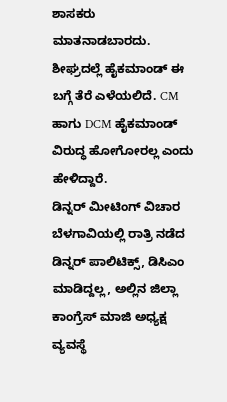ಶಾಸಕರು ಮಾತನಾಡಬಾರದು. ಶೀಘ್ರದಲ್ಲೆ ಹೈಕಮಾಂಡ್ ಈ ಬಗ್ಗೆ ತೆರೆ ಎಳೆಯಲಿದೆ. CM ಹಾಗು DCM ಹೈಕಮಾಂಡ್ ವಿರುದ್ಧ ಹೋಗೋರಲ್ಲ ಎಂದು ಹೇಳಿದ್ದಾರೆ.
ಡಿನ್ನರ್ ಮೀಟಿಂಗ್ ವಿಚಾರ
ಬೆಳಗಾವಿಯಲ್ಲಿ ರಾತ್ರಿ ನಡೆದ ಡಿನ್ನರ್ ಪಾಲಿಟಿಕ್ಸ್, ಡಿಸಿಎಂ ಮಾಡಿದ್ದಲ್ಲ, ಅಲ್ಲಿನ ಜಿಲ್ಲಾ ಕಾಂಗ್ರೆಸ್ ಮಾಜಿ ಅಧ್ಯಕ್ಷ ವ್ಯವಸ್ಥೆ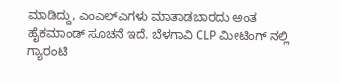ಮಾಡಿದ್ದು, ಎಂಎಲ್ಎಗಳು ಮಾತಾಡಬಾರದು ಅಂತ ಹೈಕಮಾಂಡ್ ಸೂಚನೆ ಇದೆ. ಬೆಳಗಾವಿ CLP ಮೀಟಿಂಗ್ ನಲ್ಲಿ ಗ್ಯಾರಂಟಿ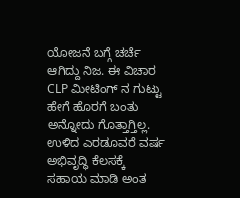ಯೋಜನೆ ಬಗ್ಗೆ ಚರ್ಚೆ ಆಗಿದ್ದು ನಿಜ. ಈ ವಿಚಾರ CLP ಮೀಟಿಂಗ್ ನ ಗುಟ್ಟು ಹೇಗೆ ಹೊರಗೆ ಬಂತು ಅನ್ನೋದು ಗೊತ್ತಾಗ್ತಿಲ್ಲ. ಉಳಿದ ಎರಡೂವರೆ ವರ್ಷ ಅಭಿವೃದ್ಧಿ ಕೆಲಸಕ್ಕೆ ಸಹಾಯ ಮಾಡಿ ಅಂತ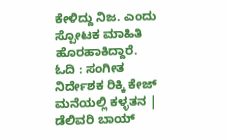ಕೇಳಿದ್ದು ನಿಜ. ಎಂದು ಸ್ಪೋಟಕ ಮಾಹಿತಿ ಹೊರಹಾಕಿದ್ದಾರೆ.
ಓದಿ : ಸಂಗೀತ ನಿರ್ದೇಶಕ ರಿಕ್ಕಿ ಕೇಜ್ ಮನೆಯಲ್ಲಿ ಕಳ್ಳತನ | ಡೆಲಿವರಿ ಬಾಯ್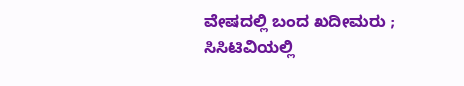ವೇಷದಲ್ಲಿ ಬಂದ ಖದೀಮರು ; ಸಿಸಿಟಿವಿಯಲ್ಲಿ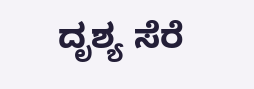ದೃಶ್ಯ ಸೆರೆ